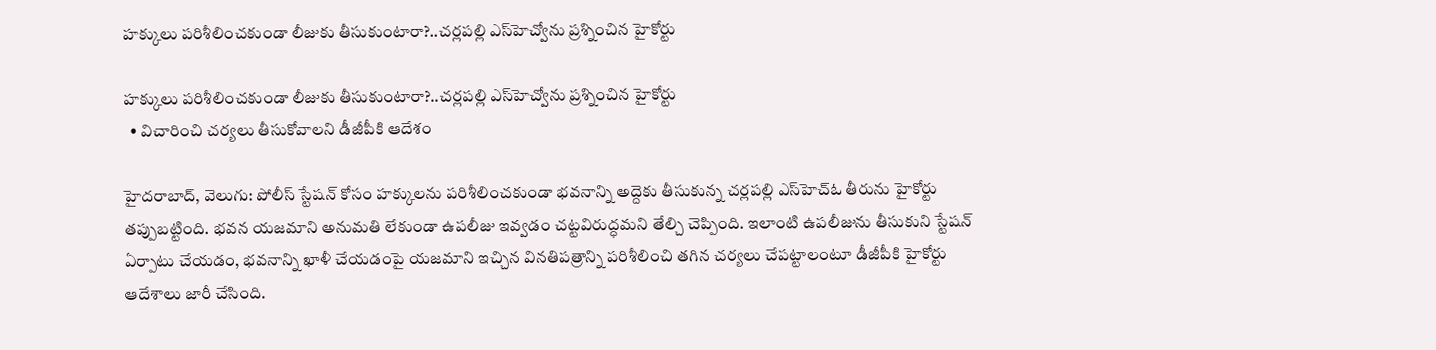హక్కులు పరిశీలించకుండా లీజుకు తీసుకుంటారా?..చర్లపల్లి ఎస్‌‌హెచ్వోను ప్రశ్నించిన హైకోర్టు

హక్కులు పరిశీలించకుండా లీజుకు తీసుకుంటారా?..చర్లపల్లి ఎస్‌‌హెచ్వోను ప్రశ్నించిన హైకోర్టు
  • విచారించి చర్యలు తీసుకోవాలని డీజీపీకి ఆదేశం

హైదరాబాద్, వెలుగు: పోలీస్ స్టేషన్‌‌ కోసం హక్కులను పరిశీలించకుండా భవనాన్ని అద్దెకు తీసుకున్న చర్లపల్లి ఎస్‌‌హెచ్‌‌ఓ తీరును హైకోర్టు తప్పుబట్టింది. భవన యజమాని అనుమతి లేకుండా ఉపలీజు ఇవ్వడం చట్టవిరుద్ధమని తేల్చి చెప్పింది. ఇలాంటి ఉపలీజును తీసుకుని స్టేషన్‌‌ ఏర్పాటు చేయడం, భవనాన్ని ఖాళీ చేయడంపై యజమాని ఇచ్చిన వినతిపత్రాన్ని పరిశీలించి తగిన చర్యలు చేపట్టాలంటూ డీజీపీకి హైకోర్టు ఆదేశాలు జారీ చేసింది.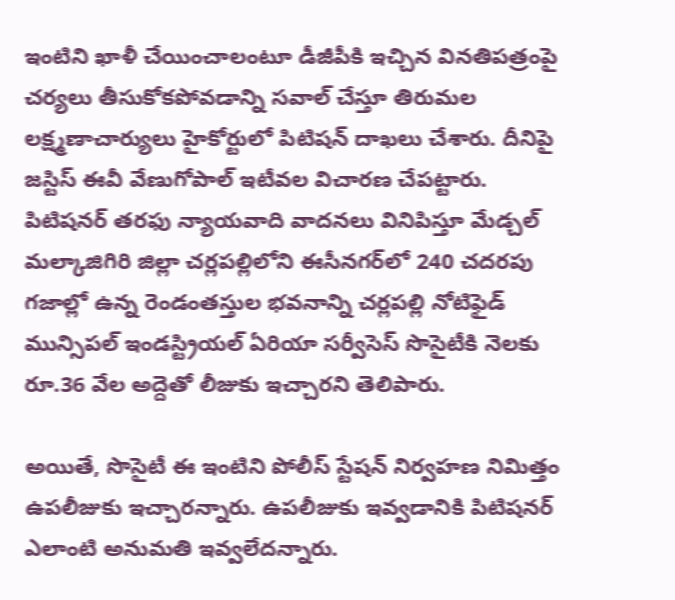ఇంటిని ఖాళీ చేయించాలంటూ డీజీపీకి ఇచ్చిన వినతిపత్రంపై చర్యలు తీసుకోకపోవడాన్ని సవాల్ చేస్తూ తిరుమల లక్ష్మణాచార్యులు హైకోర్టులో పిటిషన్‌‌ దాఖలు చేశారు. దీనిపై జస్టిస్‌‌ ఈవీ వేణుగోపాల్‌‌ ఇటీవల విచారణ చేపట్టారు. పిటిషనర్‌‌ తరఫు న్యాయవాది వాదనలు వినిపిస్తూ మేడ్చల్‌‌ మల్కాజిగిరి జిల్లా చర్లపల్లిలోని ఈసీనగర్‌‌లో 240 చదరపు గజాల్లో ఉన్న రెండంతస్తుల భవనాన్ని చర్లపల్లి నోటిఫైడ్‌‌ మున్సిపల్‌‌ ఇండస్ట్రియల్‌‌ ఏరియా సర్వీసెస్‌‌ సొసైటీకి నెలకు రూ.36 వేల అద్దెతో లీజుకు ఇచ్చారని తెలిపారు.

అయితే, సొసైటీ ఈ ఇంటిని పోలీస్ స్టేషన్‌‌ నిర్వహణ నిమిత్తం ఉపలీజుకు ఇచ్చారన్నారు. ఉపలీజుకు ఇవ్వడానికి పిటిషనర్‌‌ ఎలాంటి అనుమతి ఇవ్వలేదన్నారు.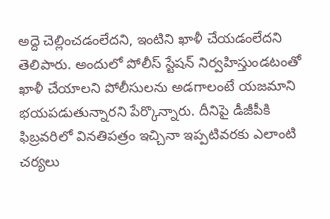అద్దె చెల్లించడంలేదని, ఇంటిని ఖాళీ చేయడంలేదని తెలిపారు. అందులో పోలీస్ స్టేషన్‌‌ నిర్వహిస్తుండటంతో ఖాళీ చేయాలని పోలీసులను అడగాలంటే యజమాని భయపడుతున్నారని పేర్కొన్నారు. దీనిపై డీజీపీకి ఫిబ్రవరిలో వినతిపత్రం ఇచ్చినా ఇప్పటివరకు ఎలాంటి చర్యలు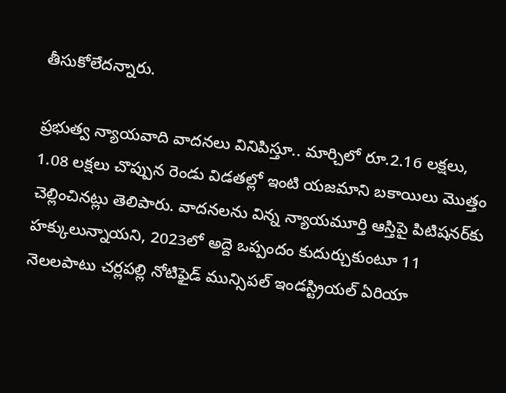తీసుకోలేదన్నారు.

ప్రభుత్వ న్యాయవాది వాదనలు వినిపిస్తూ.. మార్చిలో రూ.2.16 లక్షలు, 1.08 లక్షలు చొప్పున రెండు విడతల్లో ఇంటి యజమాని బకాయిలు మొత్తం చెల్లించినట్లు తెలిపారు. వాదనలను విన్న న్యాయమూర్తి ఆస్తిపై పిటిషనర్‌‌కు హక్కులున్నాయని, 2023లో అద్దె ఒప్పందం కుదుర్చుకుంటూ 11 నెలలపాటు చర్లపల్లి నోటిఫైడ్‌‌ మున్సిపల్‌‌ ఇండస్ట్రియల్‌‌ ఏరియా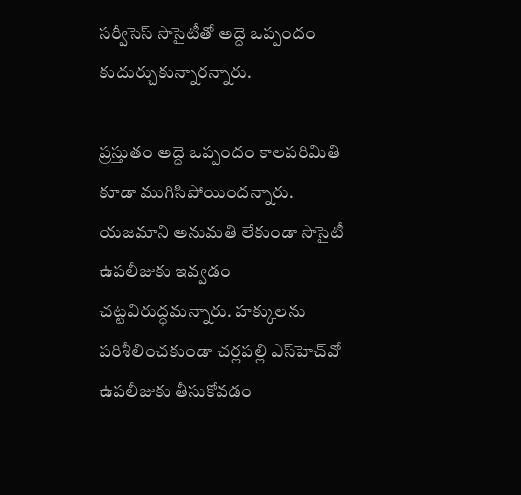సర్వీసెస్‌‌ సొసైటీతో అద్దె ఒప్పందం కుదుర్చుకున్నారన్నారు.

ప్రస్తుతం అద్దె ఒప్పందం కాలపరిమితి కూడా ముగిసిపోయిందన్నారు. యజమాని అనుమతి లేకుండా సొసైటీ ఉపలీజుకు ఇవ్వడం చట్టవిరుద్ధమన్నారు. హక్కులను పరిశీలించకుండా చర్లపల్లి ఎస్‌‌హెచ్‌‌వో ఉపలీజుకు తీసుకోవడం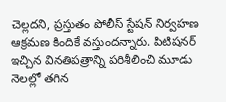చెల్లదని, ప్రస్తుతం పోలీస్ స్టేషన్‌‌ నిర్వహణ ఆక్రమణ కిందికే వస్తుందన్నారు. పిటిషనర్‌‌ ఇచ్చిన వినతిపత్రాన్ని పరిశీలించి మూడు నెలల్లో తగిన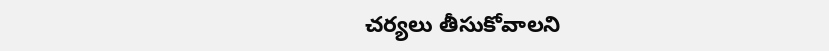చర్యలు తీసుకోవాలని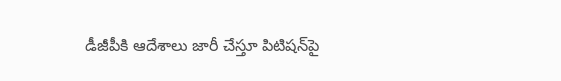డీజీపీకి ఆదేశాలు జారీ చేస్తూ పిటిషన్‌‌పై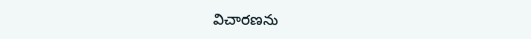విచారణను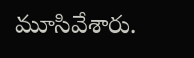మూసివేశారు.